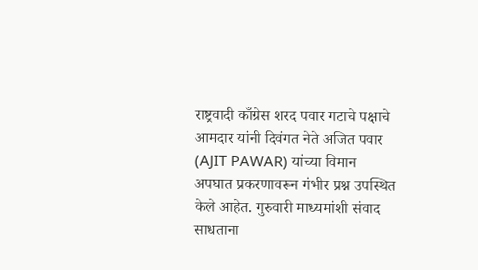राष्ट्रवादी काँग्रेस शरद पवार गटाचे पक्षाचे आमदार यांनी दिवंगत नेते अजित पवार (AJIT PAWAR) यांच्या विमान अपघात प्रकरणावरून गंभीर प्रश्न उपस्थित केले आहेत. गुरुवारी माध्यमांशी संवाद साधताना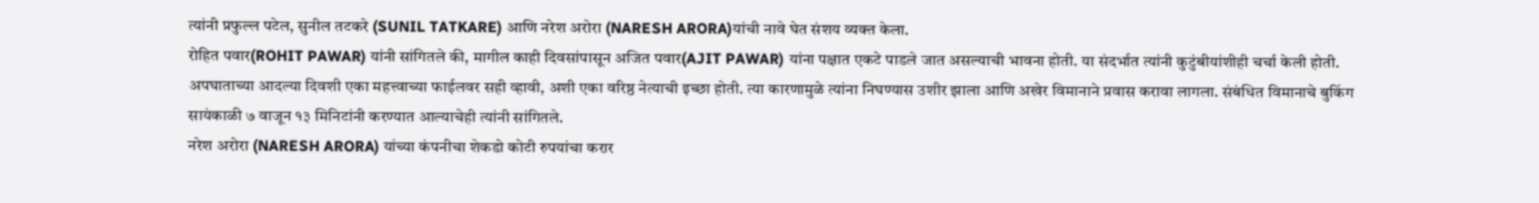त्यांनी प्रफुल्ल पटेल, सुनील तटकरे (SUNIL TATKARE) आणि नरेश अरोरा (NARESH ARORA)यांची नावे घेत संशय व्यक्त केला.
रोहित पवार(ROHIT PAWAR) यांनी सांगितले की, मागील काही दिवसांपासून अजित पवार(AJIT PAWAR) यांना पक्षात एकटे पाडले जात असल्याची भावना होती. या संदर्भात त्यांनी कुटुंबीयांशीही चर्चा केली होती. अपघाताच्या आदल्या दिवशी एका महत्त्वाच्या फाईलवर सही व्हावी, अशी एका वरिष्ठ नेत्याची इच्छा होती. त्या कारणामुळे त्यांना निघण्यास उशीर झाला आणि अखेर विमानाने प्रवास करावा लागला. संबंधित विमानाचे बुकिंग सायंकाळी ७ वाजून १३ मिनिटांनी करण्यात आल्याचेही त्यांनी सांगितले.
नरेश अरोरा (NARESH ARORA) यांच्या कंपनीचा शेकडो कोटी रुपयांचा करार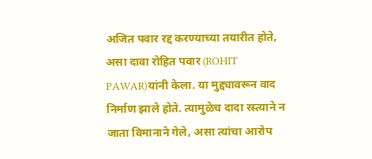अजित पवार रद्द करण्याच्या तयारीत होते, असा दावा रोहित पवार (ROHIT PAWAR)यांनी केला. या मुद्द्यावरून वाद निर्माण झाले होते. त्यामुळेच दादा रस्त्याने न जाता विमानाने गेले, असा त्यांचा आरोप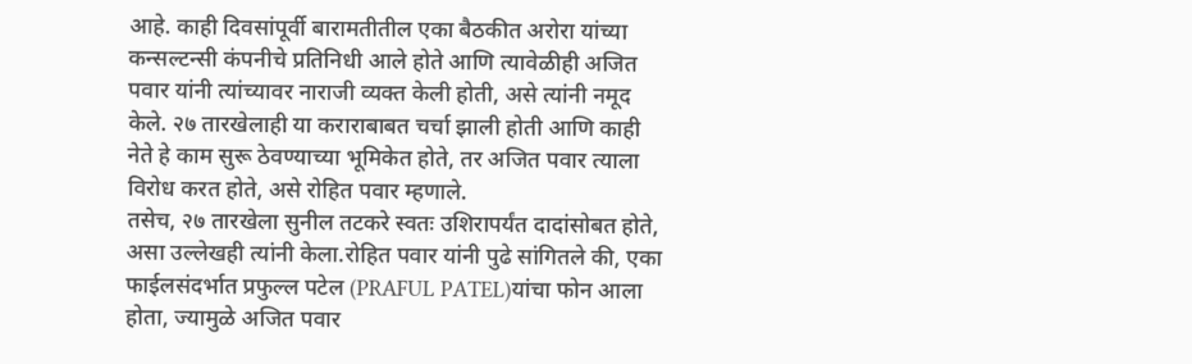आहे. काही दिवसांपूर्वी बारामतीतील एका बैठकीत अरोरा यांच्या कन्सल्टन्सी कंपनीचे प्रतिनिधी आले होते आणि त्यावेळीही अजित पवार यांनी त्यांच्यावर नाराजी व्यक्त केली होती, असे त्यांनी नमूद केले. २७ तारखेलाही या कराराबाबत चर्चा झाली होती आणि काही नेते हे काम सुरू ठेवण्याच्या भूमिकेत होते, तर अजित पवार त्याला विरोध करत होते, असे रोहित पवार म्हणाले.
तसेच, २७ तारखेला सुनील तटकरे स्वतः उशिरापर्यंत दादांसोबत होते, असा उल्लेखही त्यांनी केला.रोहित पवार यांनी पुढे सांगितले की, एका फाईलसंदर्भात प्रफुल्ल पटेल (PRAFUL PATEL)यांचा फोन आला होता, ज्यामुळे अजित पवार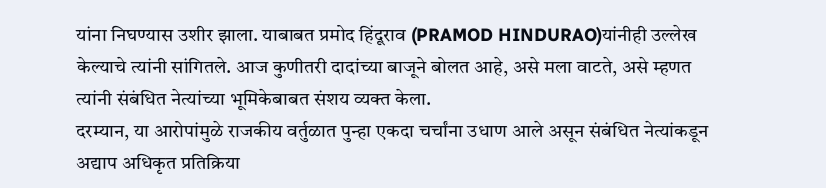यांना निघण्यास उशीर झाला. याबाबत प्रमोद हिंदूराव (PRAMOD HINDURAO)यांनीही उल्लेख केल्याचे त्यांनी सांगितले. आज कुणीतरी दादांच्या बाजूने बोलत आहे, असे मला वाटते, असे म्हणत त्यांनी संबंधित नेत्यांच्या भूमिकेबाबत संशय व्यक्त केला.
दरम्यान, या आरोपांमुळे राजकीय वर्तुळात पुन्हा एकदा चर्चांना उधाण आले असून संबंधित नेत्यांकडून अद्याप अधिकृत प्रतिक्रिया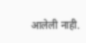आलेली नाही.